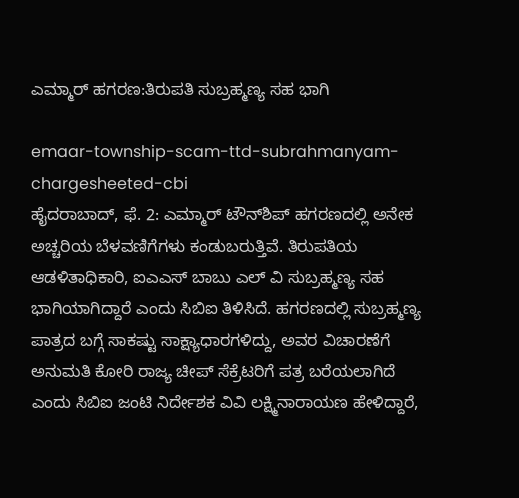ಎಮ್ಮಾರ್ ಹಗರಣ:ತಿರುಪತಿ ಸುಬ್ರಹ್ಮಣ್ಯ ಸಹ ಭಾಗಿ

emaar-township-scam-ttd-subrahmanyam-chargesheeted-cbi
ಹೈದರಾಬಾದ್, ಫೆ. 2: ಎಮ್ಮಾರ್ ಟೌನ್‌ಶಿಪ್ ಹಗರಣದಲ್ಲಿ ಅನೇಕ ಅಚ್ಚರಿಯ ಬೆಳವಣಿಗೆಗಳು ಕಂಡುಬರುತ್ತಿವೆ. ತಿರುಪತಿಯ ಆಡಳಿತಾಧಿಕಾರಿ, ಐಎಎಸ್ ಬಾಬು ಎಲ್ ವಿ ಸುಬ್ರಹ್ಮಣ್ಯ ಸಹ ಭಾಗಿಯಾಗಿದ್ದಾರೆ ಎಂದು ಸಿಬಿಐ ತಿಳಿಸಿದೆ. ಹಗರಣದಲ್ಲಿ ಸುಬ್ರಹ್ಮಣ್ಯ ಪಾತ್ರದ ಬಗ್ಗೆ ಸಾಕಷ್ಟು ಸಾಕ್ಷ್ಯಾಧಾರಗಳಿದ್ದು, ಅವರ ವಿಚಾರಣೆಗೆ ಅನುಮತಿ ಕೋರಿ ರಾಜ್ಯ ಚೀಪ್ ಸೆಕ್ರೆಟರಿಗೆ ಪತ್ರ ಬರೆಯಲಾಗಿದೆ ಎಂದು ಸಿಬಿಐ ಜಂಟಿ ನಿರ್ದೇಶಕ ವಿವಿ ಲಕ್ಷ್ಮಿನಾರಾಯಣ ಹೇಳಿದ್ದಾರೆ,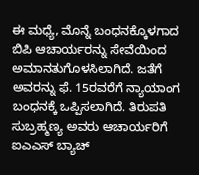ಈ ಮಧ್ಯೆ, ಮೊನ್ನೆ ಬಂಧನಕ್ಕೊಳಗಾದ ಬಿಪಿ ಆಚಾರ್ಯರನ್ನು ಸೇವೆಯಿಂದ ಅಮಾನತುಗೊಳಸಿಲಾಗಿದೆ. ಜತೆಗೆ ಅವರನ್ನು ಫೆ. 15ರವರೆಗೆ ನ್ಯಾಯಾಂಗ ಬಂಧನಕ್ಕೆ ಒಪ್ಪಿಸಲಾಗಿದೆ. ತಿರುಪತಿ ಸುಬ್ರಹ್ಮಣ್ಯ ಅವರು ಆಚಾರ್ಯರಿಗೆ ಐಎಎಸ್ ಬ್ಯಾಚ್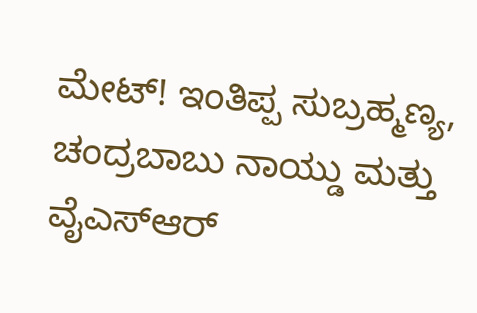ಮೇಟ್! ಇಂತಿಪ್ಪ ಸುಬ್ರಹ್ಮಣ್ಯ, ಚಂದ್ರಬಾಬು ನಾಯ್ಡು ಮತ್ತು ವೈಎಸ್ಆರ್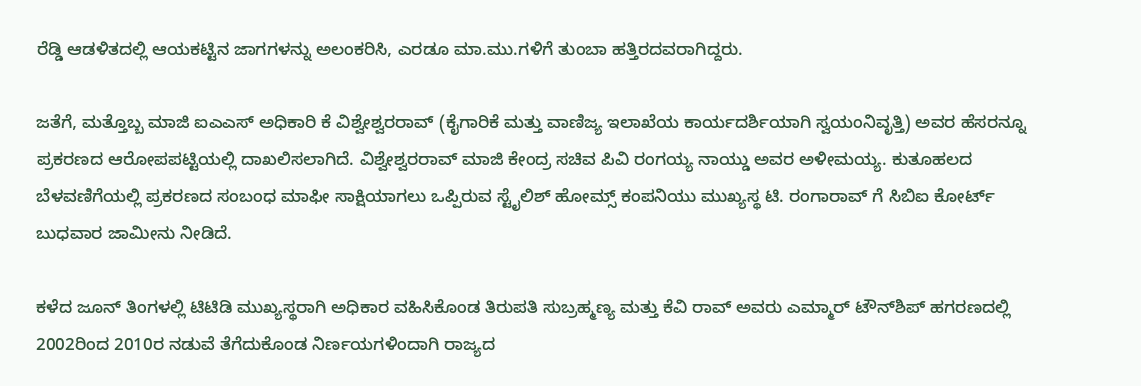ರೆಡ್ಡಿ ಆಡಳಿತದಲ್ಲಿ ಆಯಕಟ್ಟಿನ ಜಾಗಗಳನ್ನು ಅಲಂಕರಿಸಿ, ಎರಡೂ ಮಾ.ಮು.ಗಳಿಗೆ ತುಂಬಾ ಹತ್ತಿರದವರಾಗಿದ್ದರು.

ಜತೆಗೆ, ಮತ್ತೊಬ್ಬ ಮಾಜಿ ಐಎಎಸ್ ಅಧಿಕಾರಿ ಕೆ ವಿಶ್ವೇಶ್ವರರಾವ್ (ಕೈಗಾರಿಕೆ ಮತ್ತು ವಾಣಿಜ್ಯ ಇಲಾಖೆಯ ಕಾರ್ಯದರ್ಶಿಯಾಗಿ ಸ್ವಯಂನಿವೃತ್ತಿ) ಅವರ ಹೆಸರನ್ನೂ ಪ್ರಕರಣದ ಆರೋಪಪಟ್ಟಿಯಲ್ಲಿ ದಾಖಲಿಸಲಾಗಿದೆ. ವಿಶ್ವೇಶ್ವರರಾವ್ ಮಾಜಿ ಕೇಂದ್ರ ಸಚಿವ ಪಿವಿ ರಂಗಯ್ಯ ನಾಯ್ಡು ಅವರ ಅಳೀಮಯ್ಯ. ಕುತೂಹಲದ ಬೆಳವಣಿಗೆಯಲ್ಲಿ ಪ್ರಕರಣದ ಸಂಬಂಧ ಮಾಫೀ ಸಾಕ್ಷಿಯಾಗಲು ಒಪ್ಪಿರುವ ಸ್ಟೈಲಿಶ್ ಹೋಮ್ಸ್ ಕಂಪನಿಯು ಮುಖ್ಯಸ್ಥ ಟಿ. ರಂಗಾರಾವ್ ಗೆ ಸಿಬಿಐ ಕೋರ್ಟ್ ಬುಧವಾರ ಜಾಮೀನು ನೀಡಿದೆ.

ಕಳೆದ ಜೂನ್ ತಿಂಗಳಲ್ಲಿ ಟಿಟಿಡಿ ಮುಖ್ಯಸ್ಥರಾಗಿ ಅಧಿಕಾರ ವಹಿಸಿಕೊಂಡ ತಿರುಪತಿ ಸುಬ್ರಹ್ಮಣ್ಯ ಮತ್ತು ಕೆವಿ ರಾವ್ ಅವರು ಎಮ್ಮಾರ್ ಟೌನ್‌ಶಿಪ್ ಹಗರಣದಲ್ಲಿ 2002ರಿಂದ 2010ರ ನಡುವೆ ತೆಗೆದುಕೊಂಡ ನಿರ್ಣಯಗಳಿಂದಾಗಿ ರಾಜ್ಯದ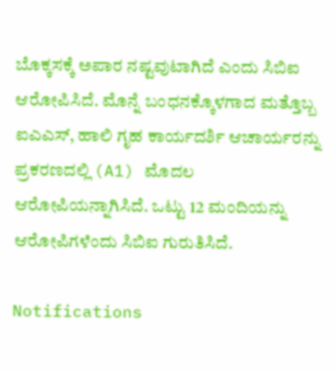ಬೊಕ್ಕಸಕ್ಕೆ ಅಪಾರ ನಷ್ಟವುಟಾಗಿದೆ ಎಂದು ಸಿಬಿಐ ಆರೋಪಿಸಿದೆ. ಮೊನ್ನೆ ಬಂಧನಕ್ಕೊಳಗಾದ ಮತ್ತೊಬ್ಬ ಐಎಎಸ್, ಹಾಲಿ ಗೃಹ ಕಾರ್ಯದರ್ಶಿ ಆಚಾರ್ಯರನ್ನು ಪ್ರಕರಣದಲ್ಲಿ (A1) ಮೊದಲ ಆರೋಪಿಯನ್ನಾಗಿಸಿದೆ. ಒಟ್ಟು 12 ಮಂದಿಯನ್ನು ಆರೋಪಿಗಳೆಂದು ಸಿಬಿಐ ಗುರುತಿಸಿದೆ.

Notifications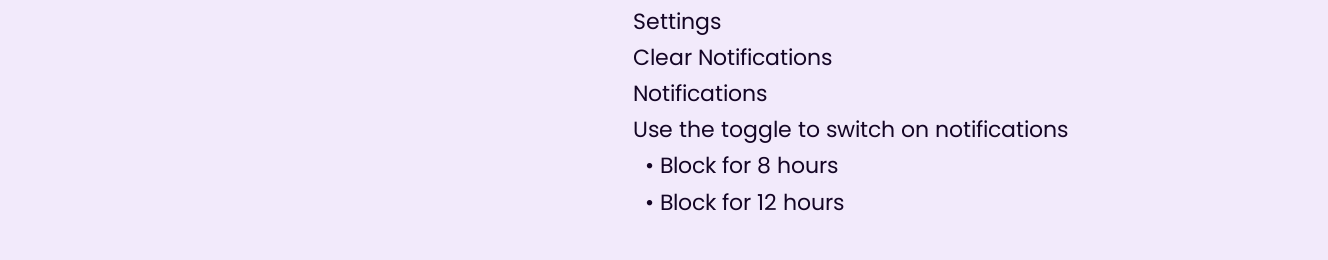Settings
Clear Notifications
Notifications
Use the toggle to switch on notifications
  • Block for 8 hours
  • Block for 12 hours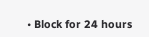• Block for 24 hours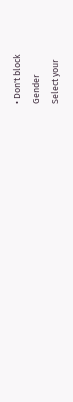• Don't block
Gender
Select your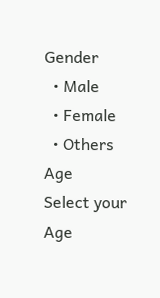Gender
  • Male
  • Female
  • Others
Age
Select your Age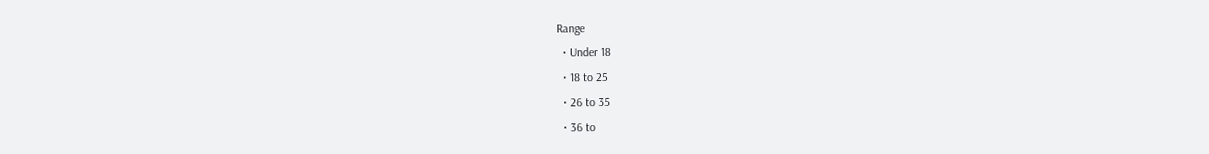Range
  • Under 18
  • 18 to 25
  • 26 to 35
  • 36 to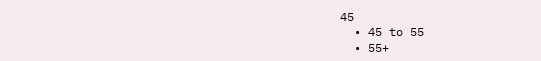45
  • 45 to 55
  • 55+